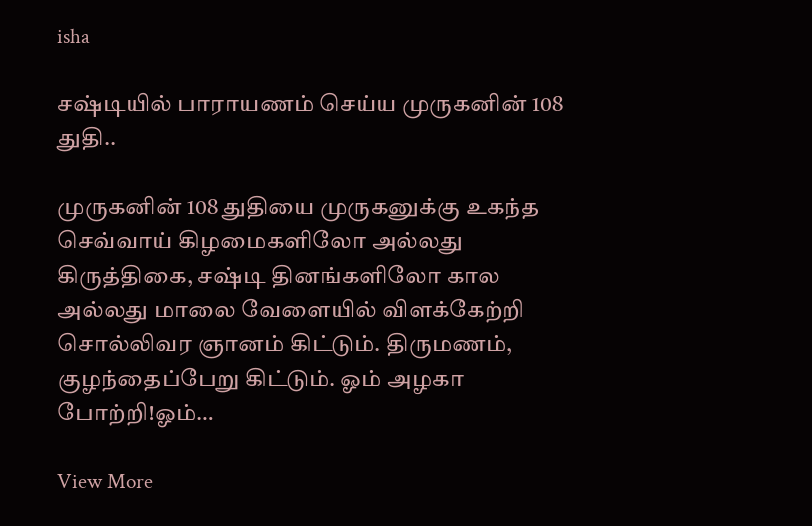isha

சஷ்டியில் பாராயணம் செய்ய முருகனின் 108 துதி..

முருகனின் 108 துதியை முருகனுக்கு உகந்த செவ்வாய் கிழமைகளிலோ அல்லது கிருத்திகை, சஷ்டி தினங்களிலோ கால அல்லது மாலை வேளையில் விளக்கேற்றி சொல்லிவர ஞானம் கிட்டும். திருமணம், குழந்தைப்பேறு கிட்டும். ஓம் அழகா போற்றி!ஓம்…

View More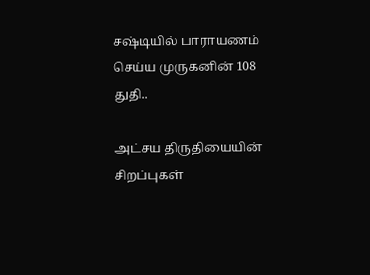சஷ்டியில் பாராயணம் செய்ய முருகனின் 108 துதி..

அட்சய திருதியையின் சிறப்புகள்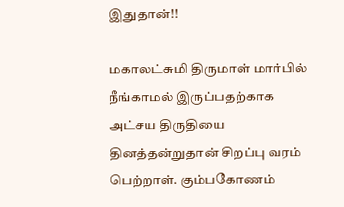இதுதான்!!

மகாலட்சுமி திருமாள் மார்பில் நீங்காமல் இருப்பதற்காக அட்சய திருதியை தினத்தன்றுதான் சிறப்பு வரம் பெற்றாள். கும்பகோணம்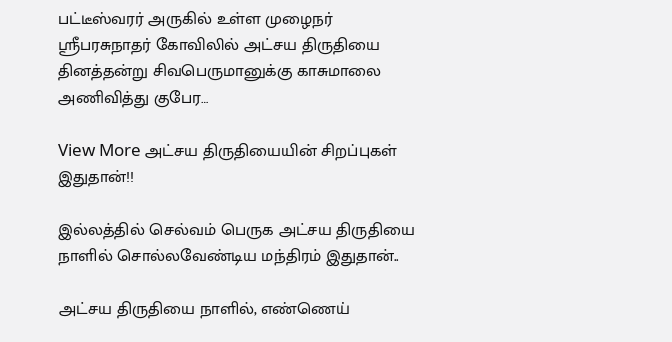பட்டீஸ்வரர் அருகில் உள்ள முழைநர் ஸ்ரீபரசுநாதர் கோவிலில் அட்சய திருதியை தினத்தன்று சிவபெருமானுக்கு காசுமாலை அணிவித்து குபேர…

View More அட்சய திருதியையின் சிறப்புகள் இதுதான்!!

இல்லத்தில் செல்வம் பெருக அட்சய திருதியை நாளில் சொல்லவேண்டிய மந்திரம் இதுதான்..

அட்சய திருதியை நாளில், எண்ணெய்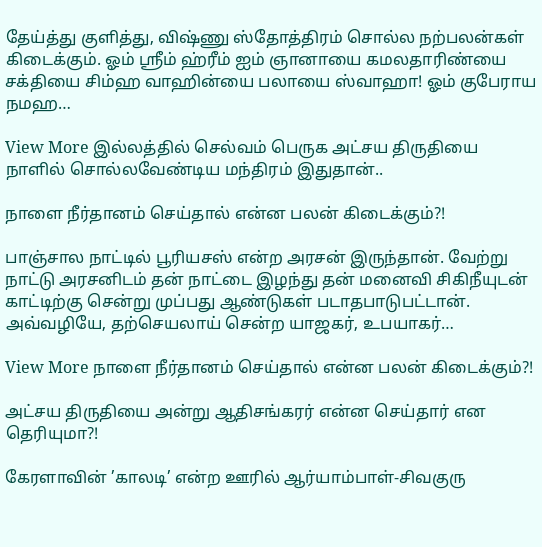தேய்த்து குளித்து, விஷ்ணு ஸ்தோத்திரம் சொல்ல நற்பலன்கள் கிடைக்கும். ஓம் ஸ்ரீம் ஹ்ரீம் ஐம் ஞானாயை கமலதாரிண்யை சக்தியை சிம்ஹ வாஹின்யை பலாயை ஸ்வாஹா! ஓம் குபேராய நமஹ…

View More இல்லத்தில் செல்வம் பெருக அட்சய திருதியை நாளில் சொல்லவேண்டிய மந்திரம் இதுதான்..

நாளை நீர்தானம் செய்தால் என்ன பலன் கிடைக்கும்?!

பாஞ்சால நாட்டில் பூரியசஸ் என்ற அரசன் இருந்தான். வேற்று நாட்டு அரசனிடம் தன் நாட்டை இழந்து தன் மனைவி சிகிநீயுடன் காட்டிற்கு சென்று முப்பது ஆண்டுகள் படாதபாடுபட்டான். அவ்வழியே, தற்செயலாய் சென்ற யாஜகர், உபயாகர்…

View More நாளை நீர்தானம் செய்தால் என்ன பலன் கிடைக்கும்?!

அட்சய திருதியை அன்று ஆதிசங்கரர் என்ன செய்தார் என தெரியுமா?!

கேரளாவின் ’காலடி’ என்ற ஊரில் ஆர்யாம்பாள்-சிவகுரு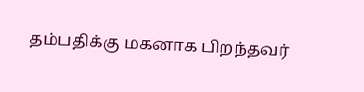தம்பதிக்கு மகனாக பிறந்தவர்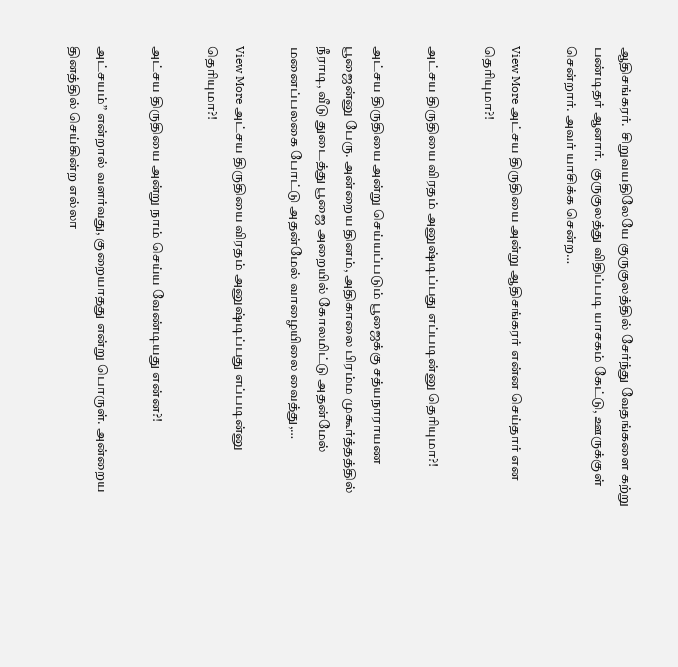ஆதிசங்கரர்.  சிறுவயதிலேயே குருகுலத்தில் சேர்ந்து வேதங்களை கற்று பண்டிதர் ஆனார்.  குருகுலத்து விதிப்படி யாசகம் கேட்டு, ஊருக்குள் சென்றார். அவர் யாசிக்க சென்ற…

View More அட்சய திருதியை அன்று ஆதிசங்கரர் என்ன செய்தார் என தெரியுமா?!

அட்சய திருதியை விரதம் அனுஷ்டிப்பது எப்படின்னு தெரியுமா?!

அட்சய திருதியை அன்று செய்யப்படும் பூஜைக்கு சத்யநாராயண பூஜைன்னு பேரு. அன்றைய தினம், அதிகாலை பிரம்ம முகூர்த்தத்தில் நீராடி, வீடு துடைத்து பூஜை அறையில் கோலமிட்டு அதன்மேல் மனைப்பலகை போட்டு அதன்மேல் வாழையிலை வைத்து,…

View More அட்சய திருதியை விரதம் அனுஷ்டிப்பது எப்படின்னு தெரியுமா?!

அட்சய திருதியை அன்று நாம் செய்ய வேண்டியது என்ன?!

அட்சயம்” என்றால் வளர்வது, குறையாதது என்று பொருள். அன்றைய தினத்தில் செய்கின்ற எல்லா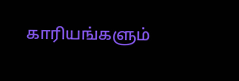காரியங்களும்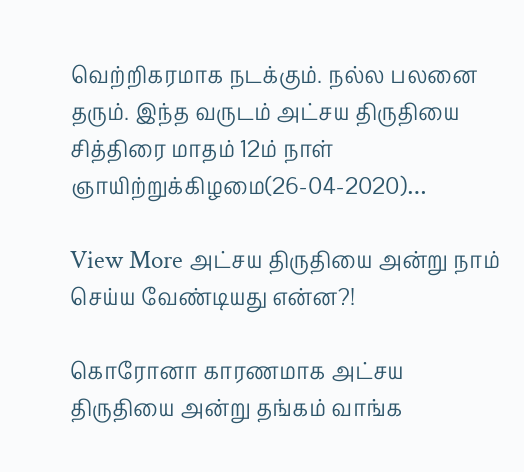வெற்றிகரமாக நடக்கும். நல்ல பலனை தரும். இந்த வருடம் அட்சய திருதியை சித்திரை மாதம் 12ம் நாள் ஞாயிற்றுக்கிழமை(26-04-2020)…

View More அட்சய திருதியை அன்று நாம் செய்ய வேண்டியது என்ன?!

கொரோனா காரணமாக அட்சய திருதியை அன்று தங்கம் வாங்க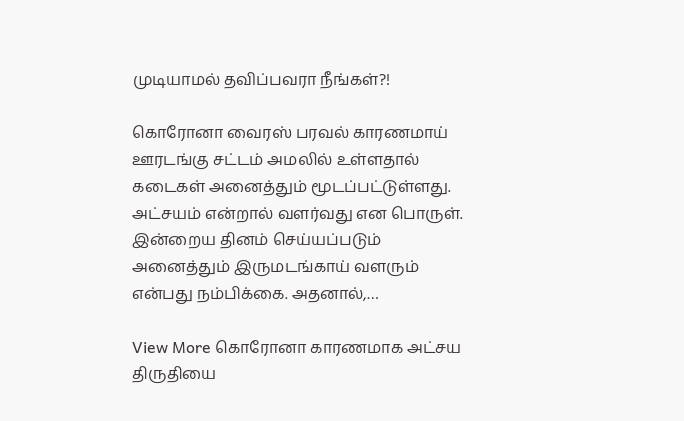முடியாமல் தவிப்பவரா நீங்கள்?!

கொரோனா வைரஸ் பரவல் காரணமாய் ஊரடங்கு சட்டம் அமலில் உள்ளதால் கடைகள் அனைத்தும் மூடப்பட்டுள்ளது. அட்சயம் என்றால் வளர்வது என பொருள். இன்றைய தினம் செய்யப்படும் அனைத்தும் இருமடங்காய் வளரும் என்பது நம்பிக்கை. அதனால்,…

View More கொரோனா காரணமாக அட்சய திருதியை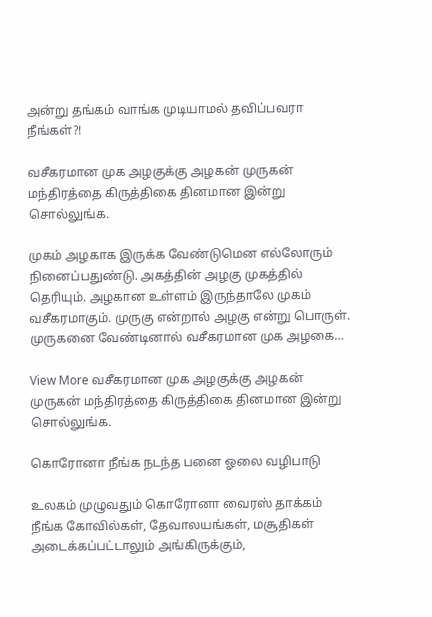அன்று தங்கம் வாங்க முடியாமல் தவிப்பவரா நீங்கள்?!

வசீகரமான முக அழகுக்கு அழகன் முருகன் மந்திரத்தை கிருத்திகை தினமான இன்று சொல்லுங்க.

முகம் அழகாக இருக்க வேண்டுமென எல்லோரும் நினைப்பதுண்டு. அகத்தின் அழகு முகத்தில் தெரியும். அழகான உள்ளம் இருந்தாலே முகம் வசீகரமாகும். முருகு என்றால் அழகு என்று பொருள். முருகனை வேண்டினால் வசீகரமான முக அழகை…

View More வசீகரமான முக அழகுக்கு அழகன் முருகன் மந்திரத்தை கிருத்திகை தினமான இன்று சொல்லுங்க.

கொரோனா நீங்க நடந்த பனை ஓலை வழிபாடு

உலகம் முழுவதும் கொரோனா வைரஸ் தாக்கம் நீங்க கோவில்கள், தேவாலயங்கள், மசூதிகள் அடைக்கப்பட்டாலும் அங்கிருக்கும்,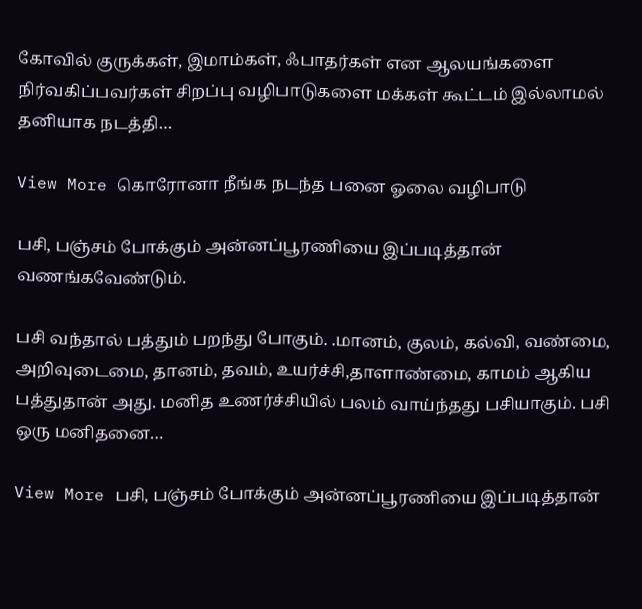கோவில் குருக்கள், இமாம்கள், ஃபாதர்கள் என ஆலயங்களை நிர்வகிப்பவர்கள் சிறப்பு வழிபாடுகளை மக்கள் கூட்டம் இல்லாமல் தனியாக நடத்தி…

View More கொரோனா நீங்க நடந்த பனை ஓலை வழிபாடு

பசி, பஞ்சம் போக்கும் அன்னப்பூரணியை இப்படித்தான் வணங்கவேண்டும்.

பசி வந்தால் பத்தும் பறந்து போகும். .மானம், குலம், கல்வி, வண்மை, அறிவுடைமை, தானம், தவம், உயர்ச்சி,தாளாண்மை, காமம் ஆகிய பத்துதான் அது. மனித உணர்ச்சியில் பலம் வாய்ந்தது பசியாகும். பசி ஒரு மனிதனை…

View More பசி, பஞ்சம் போக்கும் அன்னப்பூரணியை இப்படித்தான்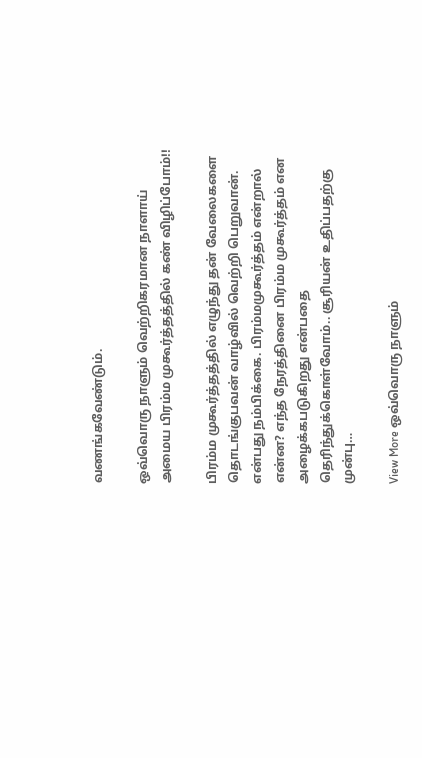வணங்கவேண்டும்.

ஒவ்வொரு நாளும் வெற்றிகரமான நாளாய் அமைய பிரம்ம முகூர்த்தத்தில் கண் விழிப்போம்!!

பிரம்ம முகூர்த்தத்தில் எழுந்து தன் வேலைகளை தொடங்குபவன் வாழ்வில் வெற்றி பெறுவான். என்பது நம்பிக்கை. பிரம்மமுகூர்த்தம் என்றால் என்ன? எந்த நேரத்தினை பிரம்ம முகூர்த்தம் என அழைக்கபடுகிறது என்பதை தெரிந்துக்கொள்வோம்.. சூரியன் உதிப்பதற்கு முன்பு…

View More ஒவ்வொரு நாளும்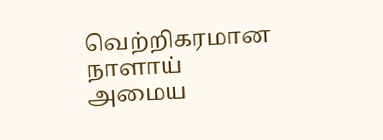வெற்றிகரமான நாளாய் அமைய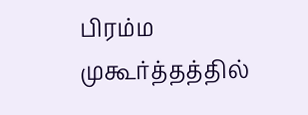பிரம்ம முகூர்த்தத்தில்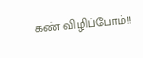கண் விழிப்போம்!!